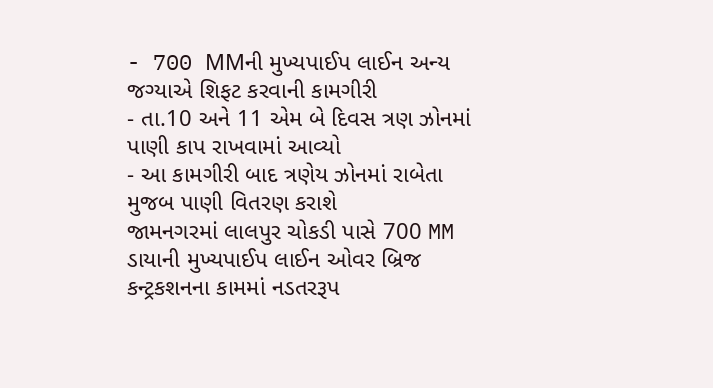- 700 MMની મુખ્યપાઈપ લાઈન અન્ય જગ્યાએ શિફટ કરવાની કામગીરી
- તા.10 અને 11 એમ બે દિવસ ત્રણ ઝોનમાં પાણી કાપ રાખવામાં આવ્યો
- આ કામગીરી બાદ ત્રણેય ઝોનમાં રાબેતા મુજબ પાણી વિતરણ કરાશે
જામનગરમાં લાલપુર ચોકડી પાસે 700 MM ડાયાની મુખ્યપાઈપ લાઈન ઓવર બ્રિજ કન્ટ્રકશનના કામમાં નડતરરૂપ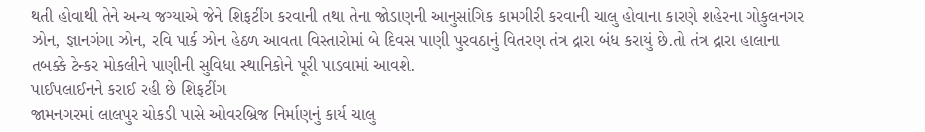થતી હોવાથી તેને અન્ય જગ્યાએ જેને શિફટીંગ કરવાની તથા તેના જોડાણની આનુસાંગિક કામગીરી કરવાની ચાલુ હોવાના કારણે શહેરના ગોકુલનગર ઝોન, જ્ઞાનગંગા ઝોન, રવિ પાર્ક ઝોન હેઠળ આવતા વિસ્તારોમાં બે દિવસ પાણી પુરવઠાનું વિતરણ તંત્ર દ્રારા બંધ કરાયું છે.તો તંત્ર દ્રારા હાલાના તબક્કે ટેન્કર મોકલીને પાણીની સુવિધા સ્થાનિકોને પૂરી પાડવામાં આવશે.
પાઈપલાઈનને કરાઈ રહી છે શિફટીંગ
જામનગરમાં લાલપુર ચોકડી પાસે ઓવરબ્રિજ નિર્માણનું કાર્ય ચાલુ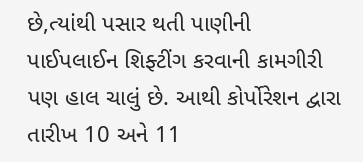છે,ત્યાંથી પસાર થતી પાણીની પાઈપલાઈન શિફ્ટીંગ કરવાની કામગીરી પણ હાલ ચાલું છે. આથી કોર્પોરેશન દ્વારા તારીખ 10 અને 11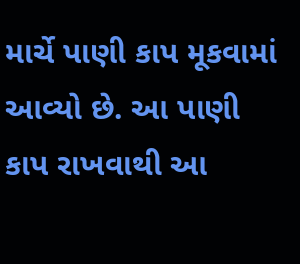માર્ચે પાણી કાપ મૂકવામાં આવ્યો છે. આ પાણી કાપ રાખવાથી આ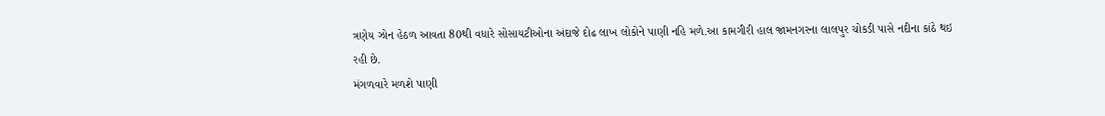ત્રણેય ઝોન હેઠળ આવતા 80થી વધારે સોસાયટીઓના અંદાજે દોઢ લાખ લોકોને પાણી નહિ મળે.આ કામગીરી હાલ જામનગરના લાલપુર ચોકડી પાસે નદીના કાંઠે થઇ રહી છે.
મંગળવારે મળશે પાણી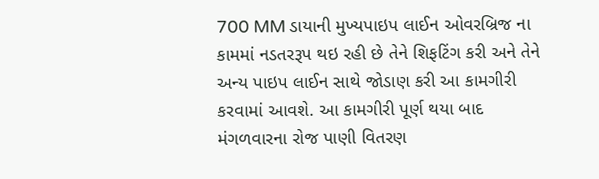700 MM ડાયાની મુખ્યપાઇપ લાઈન ઓવરબ્રિજ ના કામમાં નડતરરૂપ થઇ રહી છે તેને શિફટિંગ કરી અને તેને અન્ય પાઇપ લાઈન સાથે જોડાણ કરી આ કામગીરી કરવામાં આવશે. આ કામગીરી પૂર્ણ થયા બાદ મંગળવારના રોજ પાણી વિતરણ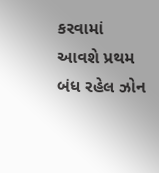કરવામાં આવશે પ્રથમ બંધ રહેલ ઝોન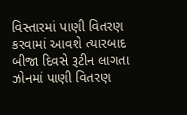વિસ્તારમાં પાણી વિતરણ કરવામાં આવશે ત્યારબાદ બીજા દિવસે રૂટીન લાગતા ઝોનમાં પાણી વિતરણ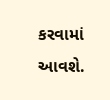કરવામાં આવશે.